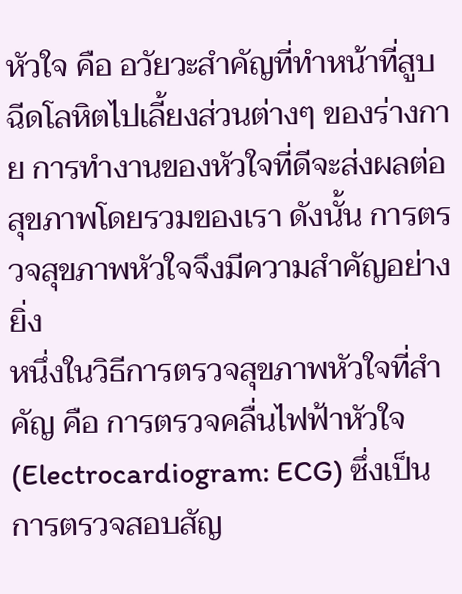หัวใจ คือ อวัยวะสำคัญที่ทำหน้าที่สูบฉีดโลหิตไปเลี้ยงส่วนต่างๆ ของร่างกาย การทำงานของหัวใจที่ดีจะส่งผลต่อสุขภาพโดยรวมของเรา ดังนั้น การตรวจสุขภาพหัวใจจึงมีความสำคัญอย่างยิ่ง
หนึ่งในวิธีการตรวจสุขภาพหัวใจที่สำคัญ คือ การตรวจคลื่นไฟฟ้าหัวใจ (Electrocardiogram: ECG) ซึ่งเป็นการตรวจสอบสัญ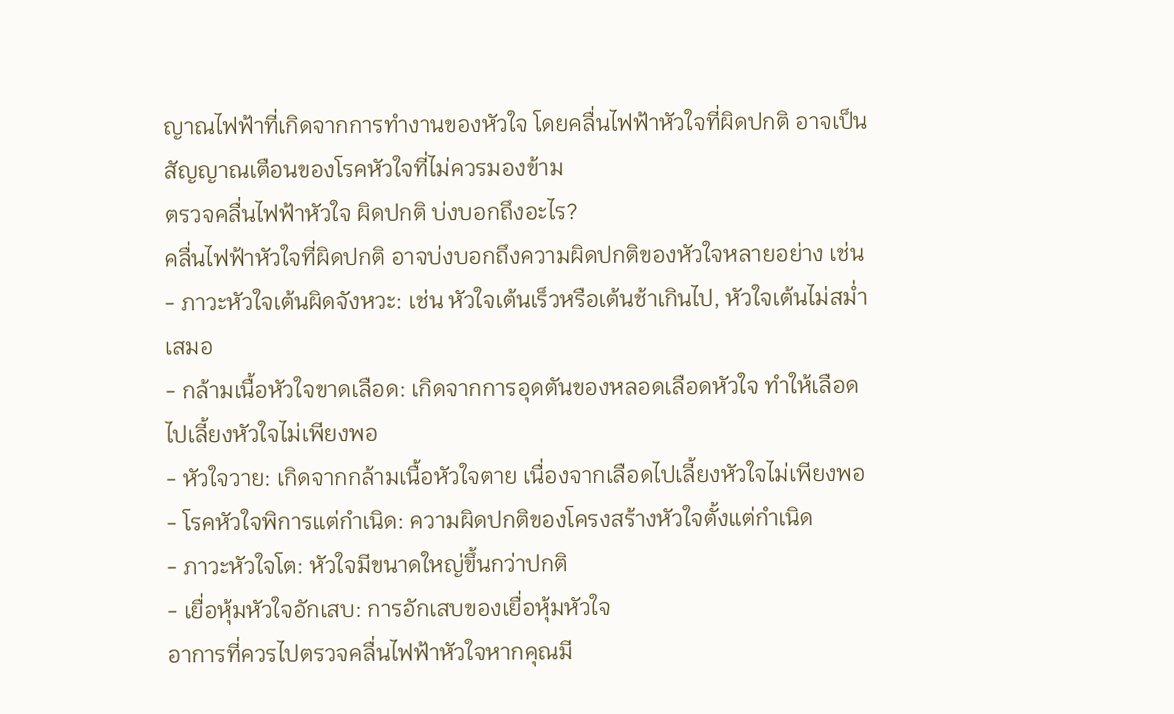ญาณไฟฟ้าที่เกิดจากการทำงานของหัวใจ โดยคลื่นไฟฟ้าหัวใจที่ผิดปกติ อาจเป็นสัญญาณเตือนของโรคหัวใจที่ไม่ควรมองข้าม
ตรวจคลื่นไฟฟ้าหัวใจ ผิดปกติ บ่งบอกถึงอะไร?
คลื่นไฟฟ้าหัวใจที่ผิดปกติ อาจบ่งบอกถึงความผิดปกติของหัวใจหลายอย่าง เช่น
- ภาวะหัวใจเต้นผิดจังหวะ: เช่น หัวใจเต้นเร็วหรือเต้นช้าเกินไป, หัวใจเต้นไม่สม่ำเสมอ
- กล้ามเนื้อหัวใจขาดเลือด: เกิดจากการอุดตันของหลอดเลือดหัวใจ ทำให้เลือดไปเลี้ยงหัวใจไม่เพียงพอ
- หัวใจวาย: เกิดจากกล้ามเนื้อหัวใจตาย เนื่องจากเลือดไปเลี้ยงหัวใจไม่เพียงพอ
- โรคหัวใจพิการแต่กำเนิด: ความผิดปกติของโครงสร้างหัวใจตั้งแต่กำเนิด
- ภาวะหัวใจโต: หัวใจมีขนาดใหญ่ขึ้นกว่าปกติ
- เยื่อหุ้มหัวใจอักเสบ: การอักเสบของเยื่อหุ้มหัวใจ
อาการที่ควรไปตรวจคลื่นไฟฟ้าหัวใจหากคุณมี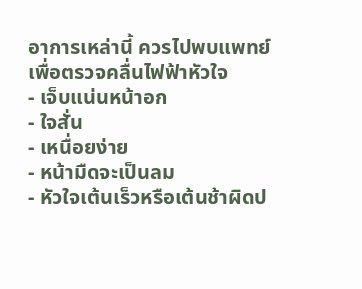อาการเหล่านี้ ควรไปพบแพทย์เพื่อตรวจคลื่นไฟฟ้าหัวใจ
- เจ็บแน่นหน้าอก
- ใจสั่น
- เหนื่อยง่าย
- หน้ามืดจะเป็นลม
- หัวใจเต้นเร็วหรือเต้นช้าผิดป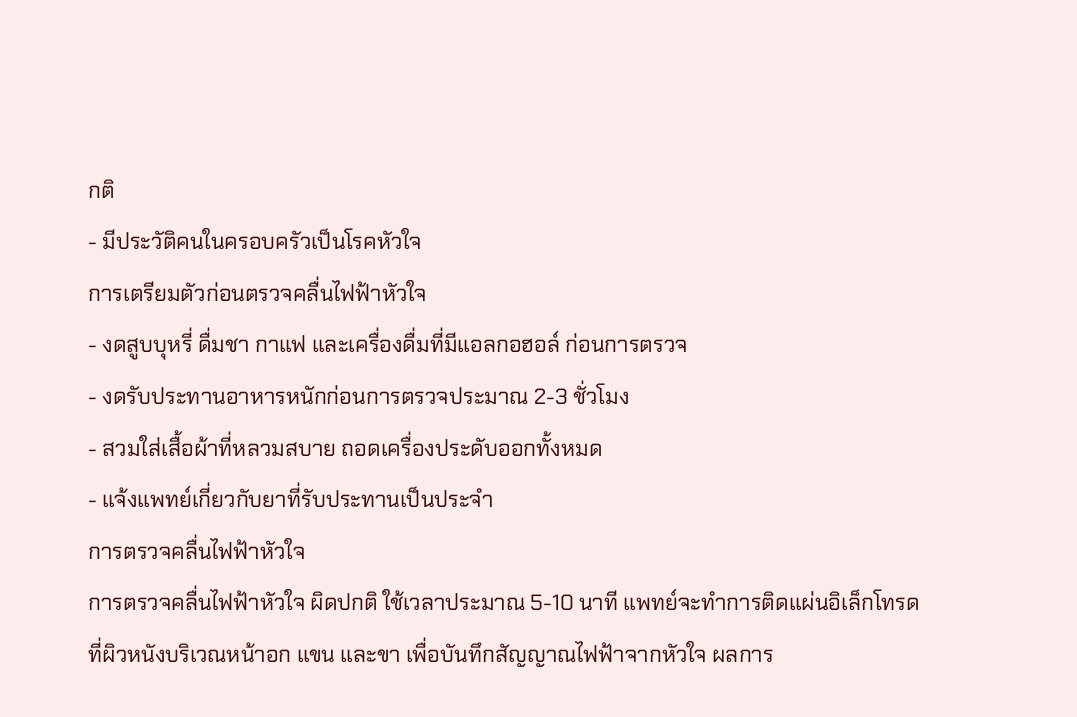กติ
- มีประวัติคนในครอบครัวเป็นโรคหัวใจ
การเตรียมตัวก่อนตรวจคลื่นไฟฟ้าหัวใจ
- งดสูบบุหรี่ ดื่มชา กาแฟ และเครื่องดื่มที่มีแอลกอฮอล์ ก่อนการตรวจ
- งดรับประทานอาหารหนักก่อนการตรวจประมาณ 2-3 ชั่วโมง
- สวมใส่เสื้อผ้าที่หลวมสบาย ถอดเครื่องประดับออกทั้งหมด
- แจ้งแพทย์เกี่ยวกับยาที่รับประทานเป็นประจำ
การตรวจคลื่นไฟฟ้าหัวใจ
การตรวจคลื่นไฟฟ้าหัวใจ ผิดปกติ ใช้เวลาประมาณ 5-10 นาที แพทย์จะทำการติดแผ่นอิเล็กโทรดที่ผิวหนังบริเวณหน้าอก แขน และขา เพื่อบันทึกสัญญาณไฟฟ้าจากหัวใจ ผลการ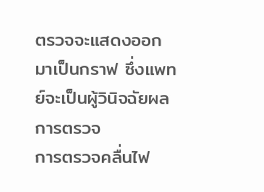ตรวจจะแสดงออกมาเป็นกราฟ ซึ่งแพทย์จะเป็นผู้วินิจฉัยผลการตรวจ
การตรวจคลื่นไฟ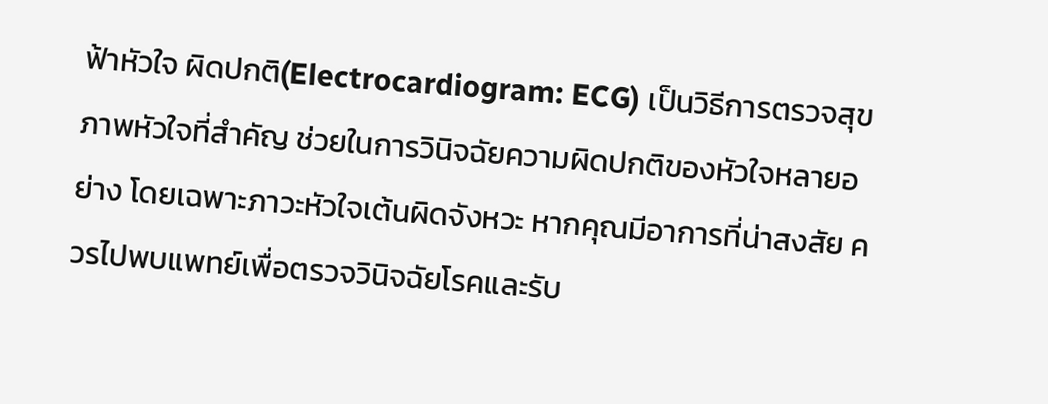ฟ้าหัวใจ ผิดปกติ(Electrocardiogram: ECG) เป็นวิธีการตรวจสุขภาพหัวใจที่สำคัญ ช่วยในการวินิจฉัยความผิดปกติของหัวใจหลายอย่าง โดยเฉพาะภาวะหัวใจเต้นผิดจังหวะ หากคุณมีอาการที่น่าสงสัย ควรไปพบแพทย์เพื่อตรวจวินิจฉัยโรคและรับ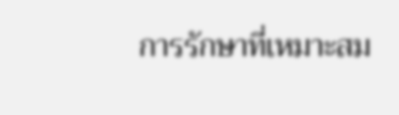การรักษาที่เหมาะสม